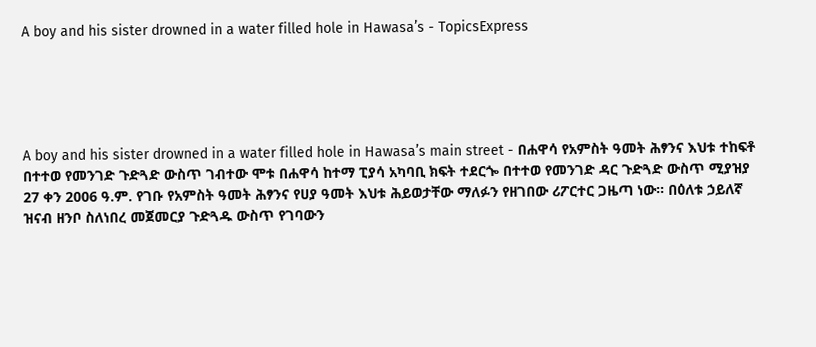A boy and his sister drowned in a water filled hole in Hawasa’s - TopicsExpress





A boy and his sister drowned in a water filled hole in Hawasa’s main street - በሐዋሳ የአምስት ዓመት ሕፃንና እህቱ ተከፍቶ በተተወ የመንገድ ጉድጓድ ውስጥ ገብተው ሞቱ በሐዋሳ ከተማ ፒያሳ አካባቢ ክፍት ተደርጐ በተተወ የመንገድ ዳር ጉድጓድ ውስጥ ሚያዝያ 27 ቀን 2006 ዓ.ም. የገቡ የአምስት ዓመት ሕፃንና የሀያ ዓመት እህቱ ሕይወታቸው ማለፉን የዘገበው ሪፖርተር ጋዜጣ ነው፡፡ በዕለቱ ኃይለኛ ዝናብ ዘንቦ ስለነበረ መጀመርያ ጉድጓዱ ውስጥ የገባውን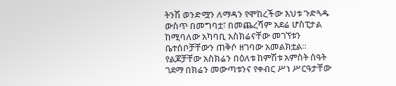ትንሽ ወንድሟን ለማዳን የሞከረችው እህቱ ጉድጓዱ ውስጥ በመግባቷ፣ በመጨረሻም አደሬ ሆስፒታል ከሚባለው አካባቢ አስክሬናቸው መገኘቱን ቤተሰቦቻቸውን ጠቅሶ ዘገባው አመልክቷል፡፡ የልጆቻቸው አስክሬን በዕለቱ ከምሽቱ አምስት ሰዓት ገደማ በክሬን መውጣቱንና የቀብር ሥነ ሥርዓታቸው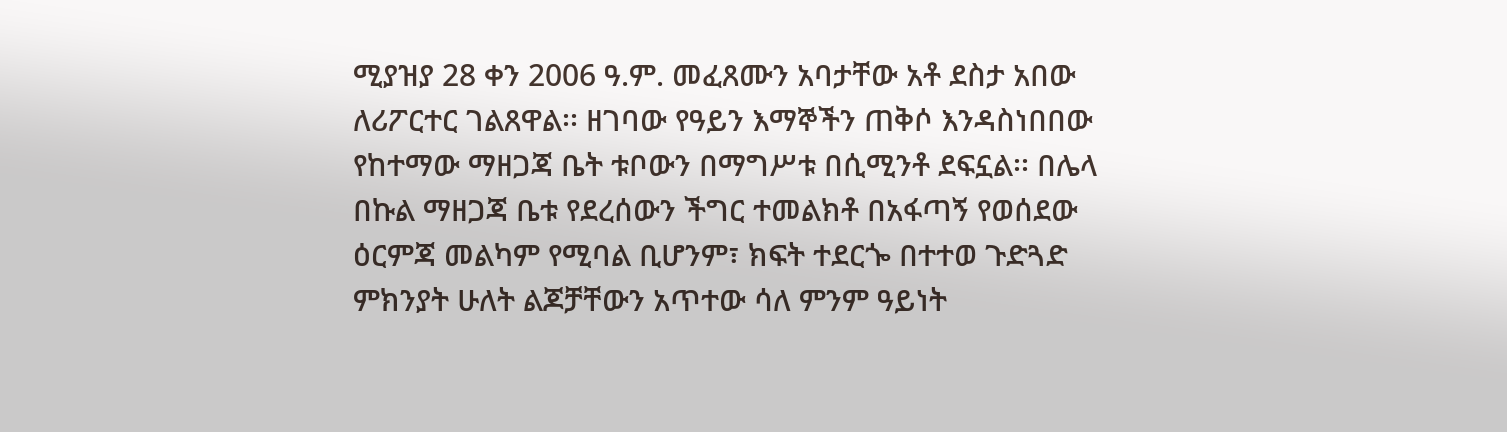ሚያዝያ 28 ቀን 2006 ዓ.ም. መፈጸሙን አባታቸው አቶ ደስታ አበው ለሪፖርተር ገልጸዋል፡፡ ዘገባው የዓይን እማኞችን ጠቅሶ እንዳስነበበው የከተማው ማዘጋጃ ቤት ቱቦውን በማግሥቱ በሲሚንቶ ደፍኗል፡፡ በሌላ በኩል ማዘጋጃ ቤቱ የደረሰውን ችግር ተመልክቶ በአፋጣኝ የወሰደው ዕርምጃ መልካም የሚባል ቢሆንም፣ ክፍት ተደርጐ በተተወ ጉድጓድ ምክንያት ሁለት ልጆቻቸውን አጥተው ሳለ ምንም ዓይነት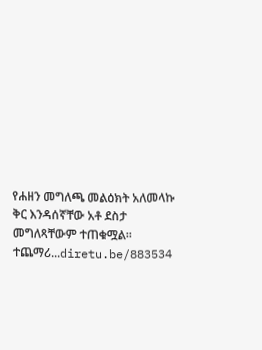የሐዘን መግለጫ መልዕክት አለመላኩ ቅር እንዳሰኛቸው አቶ ደስታ መግለጻቸውም ተጠቁሟል፡፡ ተጨማሪ...diretu.be/883534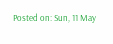Posted on: Sun, 11 May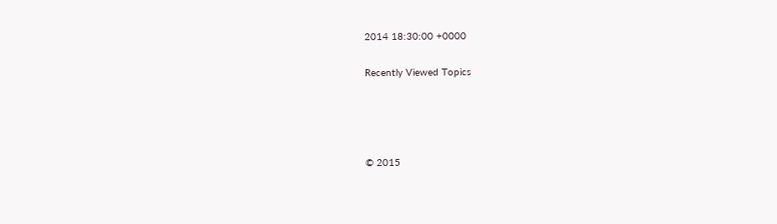2014 18:30:00 +0000

Recently Viewed Topics




© 2015